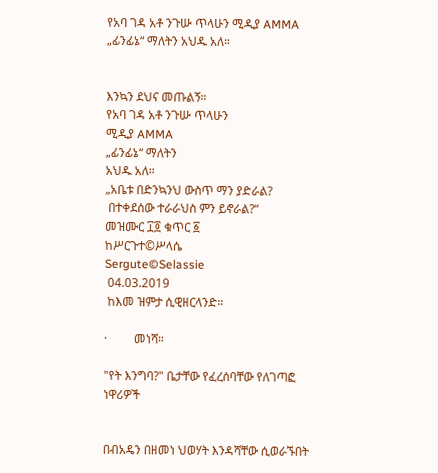የአባ ገዳ አቶ ንጉሡ ጥላሁን ሚዲያ AMMA „ፊንፊኔ“ ማለትን አህዱ አለ።


እንኳን ደህና መጡልኝ።
የአባ ገዳ አቶ ንጉሡ ጥላሁን
ሚዲያ AMMA
„ፊንፊኔ“ ማለትን
አህዱ አለ።
„አቤቱ በድንኳንህ ውስጥ ማን ያድራል?
 በተቀደሰው ተራራህስ ምን ይኖራል?“
መዝሙር ፲፬ ቁጥር ፩
ከሥርጉተ©ሥላሴ
Sergute©Selassie
 04.03.2019
 ከእመ ዝምታ ሲዊዘርላንድ።

·         መነሻ።

"የት እንግባ?" ቤታቸው የፈረሰባቸው የለገጣፎ ነዋሪዎች


በብአዴን በዘመነ ህወሃት እንዳሻቸው ሲወራኙበት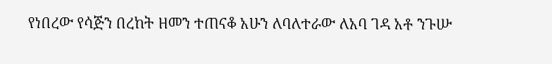የነበረው የሳጅን በረከት ዘመን ተጠናቆ አሁን ለባለተራው ለአባ ገዳ አቶ ንጉሡ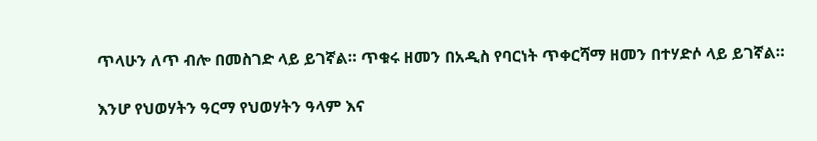ጥላሁን ለጥ ብሎ በመስገድ ላይ ይገኛል። ጥቁሩ ዘመን በአዲስ የባርነት ጥቀርሻማ ዘመን በተሃድሶ ላይ ይገኛል።

እንሆ የህወሃትን ዓርማ የህወሃትን ዓላም እና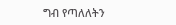ግብ የጣለለትን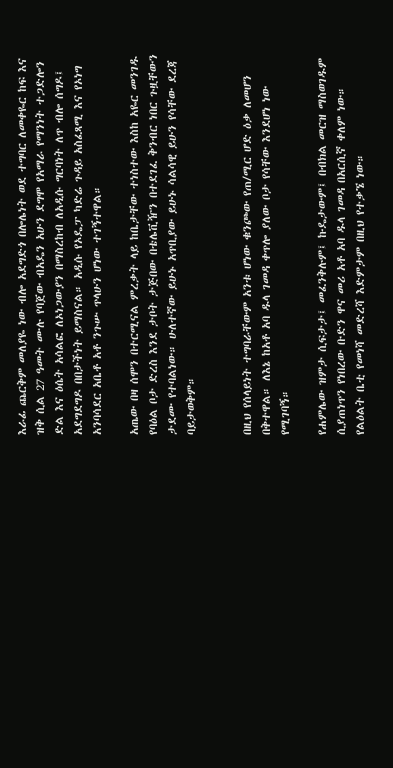እራፊ ጨርቅም መለያዬ ነው ብሎ አደግድጎ በሎሌነት ወደ ተግባር ለመቀዬር ከፍ እና ዝቅ ሲል 27 ዓመት ሙሉ የባጀው ብአዴን አሁን ደግሞ የአማራ የማንነት ተጋድሎን ድል እና ዕሴት አሳልፎ ለኦነጋውያን በማስረከብ ለአዲሱ ግርባነት ለጥ ብሎ ሰግዶ፤ አደግደግዶ በበታችነት ይማስናል። አዲሱ የኦዴፓ ካድሬ ጉዳይ አስፈጻሚ እና የኦነግ አንባሳደር አቤቶ አቶ ንጉሡ ጥላሁን ሆነው ተገኝተዋል።

አጤው በዛ ሰሞን በተርሚናል ምረቃት ላይ ከቤታቸው ተነስተው እስከ አዬር መንገዱ የባዕል ቦታ ድረስ እንደ ታቦት ታጅበው በቴሌቪዥን በተደገፈ ቅንብር ነበር ጉዟቸውን ታደሙ የተባልነው። ሁለተኛው ይሁኑ አጥቢያው ይሁኑ ሳልሳዊ ይሁን የሳቸው ደረጃ ባይታወቅም።


በዚህ የሰላይነት ተግባራቸውም አንቱ ሆነው ቁንጮው የጠ/ሚር ሆድ ዕቃ ለመሆን በቅተዋል። ለእኔ ከአቶ አባ ዱላ ገመዳ ቀጥሎ ያለው ቦታ የሳቸው እንደሆነ ነው የሚገባኝ።

የሐምሌው ዝምታ ሲፍታታ፤ መፈንቅሉም፤ ኩዴታውም፤ በብክል መርዝ ማስወገዱም ሲያጠነጥን የነበረው ቡድን ዋና መሪ አቶ አባ ዱላ ገመዳ በአርሲኛ ቀለም ነው። የልዕልት ቤቲ የመነሻ መድረሻ እድምታም በዚህ የተቃኜ ነው።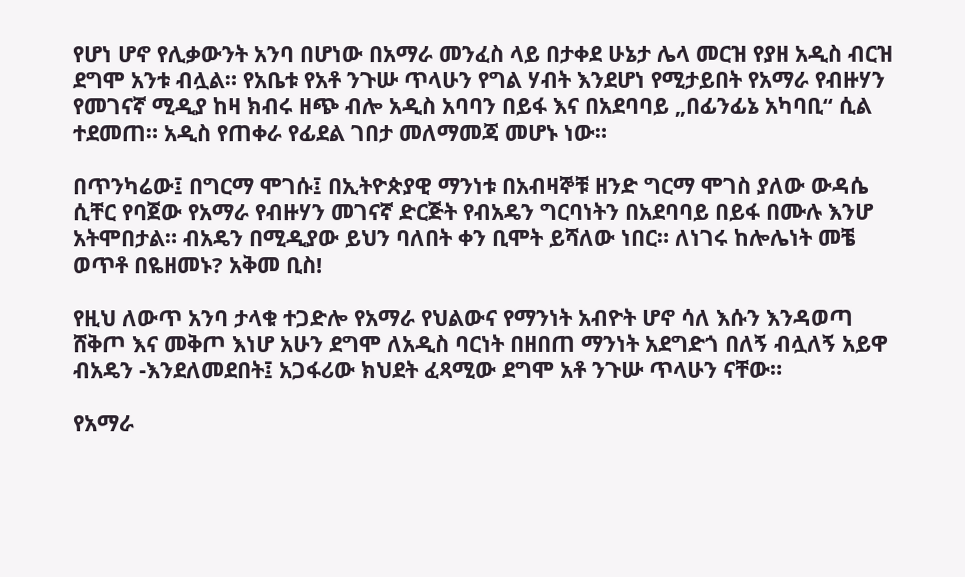የሆነ ሆኖ የሊቃውንት አንባ በሆነው በአማራ መንፈስ ላይ በታቀደ ሁኔታ ሌላ መርዝ የያዘ አዲስ ብርዝ ደግሞ አንቱ ብሏል። የአቤቱ የአቶ ንጉሡ ጥላሁን የግል ሃብት እንደሆነ የሚታይበት የአማራ የብዙሃን የመገናኛ ሚዲያ ከዛ ክብሩ ዘጭ ብሎ አዲስ አባባን በይፋ እና በአደባባይ „በፊንፊኔ አካባቢ“ ሲል ተደመጠ። አዲስ የጠቀራ የፊደል ገበታ መለማመጃ መሆኑ ነው።

በጥንካሬው፤ በግርማ ሞገሱ፤ በኢትዮጵያዊ ማንነቱ በአብዛኞቹ ዘንድ ግርማ ሞገስ ያለው ውዳሴ ሲቸር የባጀው የአማራ የብዙሃን መገናኛ ድርጅት የብአዴን ግርባነትን በአደባባይ በይፋ በሙሉ እንሆ አትሞበታል። ብአዴን በሚዲያው ይህን ባለበት ቀን ቢሞት ይሻለው ነበር። ለነገሩ ከሎሌነት መቼ ወጥቶ በዬዘመኑ? አቅመ ቢስ!

የዚህ ለውጥ አንባ ታላቁ ተጋድሎ የአማራ የህልውና የማንነት አብዮት ሆኖ ሳለ እሱን እንዳወጣ ሸቅጦ እና መቅጦ እነሆ አሁን ደግሞ ለአዲስ ባርነት በዘበጠ ማንነት አደግድጎ በለኝ ብሏለኝ አይዋ ብአዴን -እንደለመደበት፤ አጋፋሪው ክህደት ፈጻሚው ደግሞ አቶ ንጉሡ ጥላሁን ናቸው።

የአማራ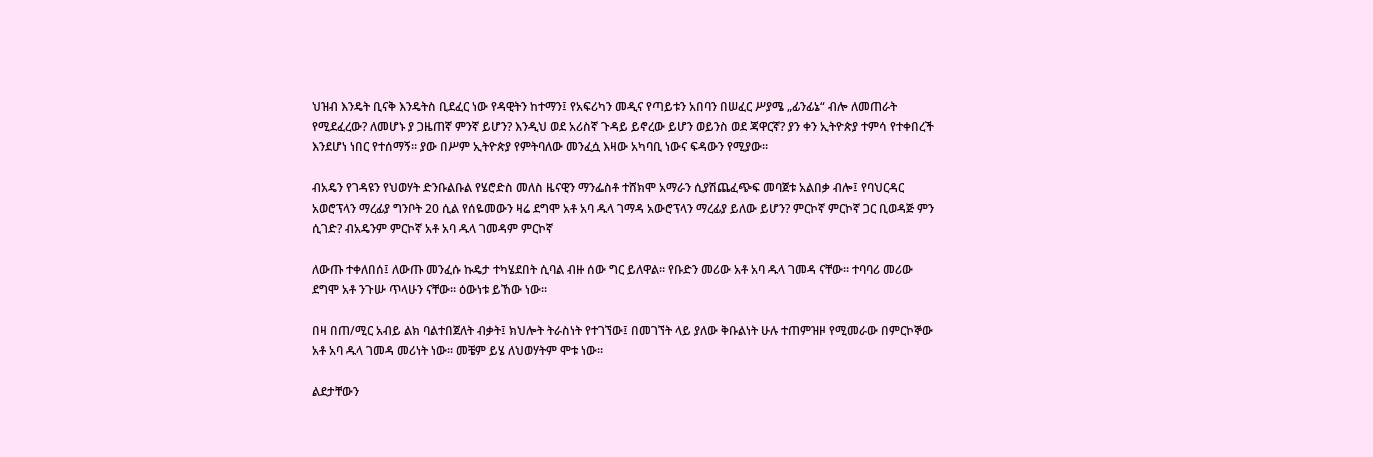ህዝብ እንዴት ቢናቅ እንዴትስ ቢደፈር ነው የዳዊትን ከተማን፤ የአፍሪካን መዲና የጣይቱን አበባን በሠፈር ሥያሜ „ፊንፊኔ“ ብሎ ለመጠራት የሚደፈረው? ለመሆኑ ያ ጋዜጠኛ ምንኛ ይሆን? እንዲህ ወደ አሪስኛ ጉዳይ ይኖረው ይሆን ወይንስ ወደ ጃዋርኛ? ያን ቀን ኢትዮጵያ ተምሳ የተቀበረች እንደሆነ ነበር የተሰማኝ። ያው በሥም ኢትዮጵያ የምትባለው መንፈሷ እዛው አካባቢ ነውና ፍዳውን የሚያው።

ብአዴን የገዳዩን የህወሃት ድንቡልቡል የሄሮድስ መለስ ዜናዊን ማንፌስቶ ተሸክሞ አማራን ሲያሽጨፈጭፍ መባጀቱ አልበቃ ብሎ፤ የባህርዳር አወሮፕላን ማረፊያ ግንቦት 20 ሲል የሰዬመውን ዛሬ ደግሞ አቶ አባ ዱላ ገማዳ አውሮፕላን ማረፊያ ይለው ይሆን? ምርኮኛ ምርኮኛ ጋር ቢወዳጅ ምን ሲገድ? ብአዴንም ምርኮኛ አቶ አባ ዱላ ገመዳም ምርኮኛ

ለውጡ ተቀለበሰ፤ ለውጡ መንፈሱ ኩዴታ ተካሄደበት ሲባል ብዙ ሰው ግር ይለዋል። የቡድን መሪው አቶ አባ ዱላ ገመዳ ናቸው። ተባባሪ መሪው ደግሞ አቶ ንጉሡ ጥላሁን ናቸው። ዕውነቱ ይኸው ነው።

በዛ በጠ/ሚር አብይ ልክ ባልተበጀለት ብቃት፤ ክህሎት ትራስነት የተገኘው፤ በመገኘት ላይ ያለው ቅቡልነት ሁሉ ተጠምዝዞ የሚመራው በምርኮኞው አቶ አባ ዱላ ገመዳ መሪነት ነው። መቼም ይሄ ለህወሃትም ሞቱ ነው።

ልደታቸውን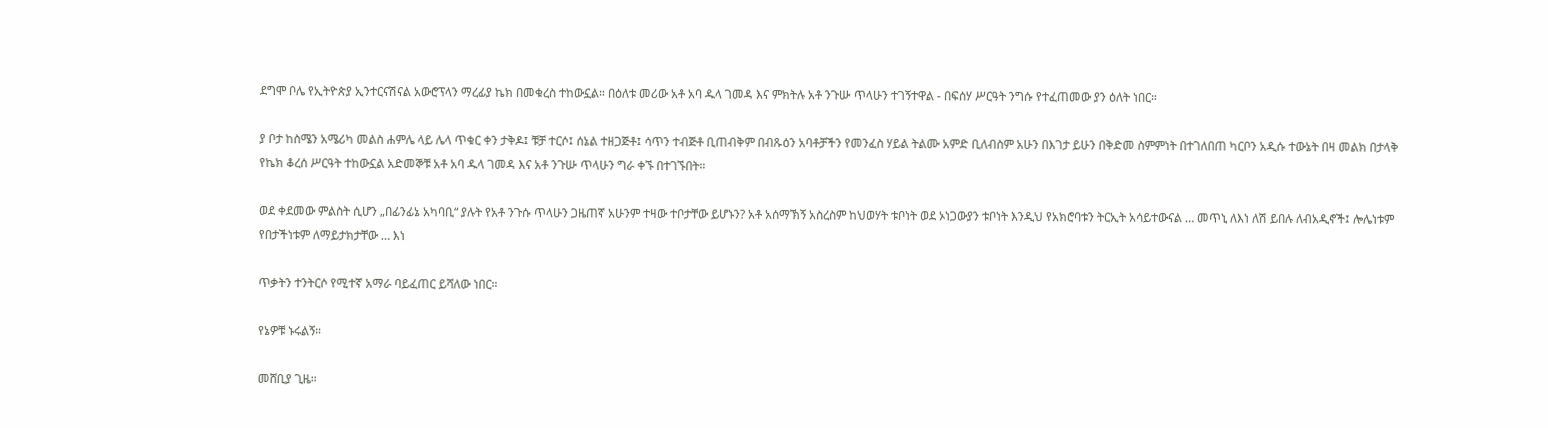ደግሞ ቦሌ የኢትዮጵያ ኢንተርናሽናል አውሮፕላን ማረፊያ ኬክ በመቁረስ ተከውኗል። በዕለቱ መሪው አቶ አባ ዱላ ገመዳ እና ምክትሉ አቶ ንጉሡ ጥላሁን ተገኝተዋል - በፍሰሃ ሥርዓት ንግሱ የተፈጠመው ያን ዕለት ነበር።

ያ ቦታ ከስሜን አሜሪካ መልስ ሐምሌ ላይ ሌላ ጥቁር ቀን ታቅዶ፤ ቹቻ ተርሶ፤ ሰኔል ተዘጋጅቶ፤ ሳጥን ተብጅቶ ቢጠብቅም በብጹዕን አባቶቻችን የመንፈስ ሃይል ትልሙ አምድ ቢለብስም አሁን በእገታ ይሁን በቅድመ ስምምነት በተገለበጠ ካርቦን አዲሱ ተውኔት በዛ መልክ በታላቅ የኬክ ቆረሰ ሥርዓት ተከውኗል አድመኞቹ አቶ አባ ዱላ ገመዳ እና አቶ ንጉሡ ጥላሁን ግራ ቀኙ በተገኙበት።

ወደ ቀደመው ምልስት ሲሆን „በፊንፊኔ አካባቢ“ ያሉት የአቶ ንጉሱ ጥላሁን ጋዜጠኛ አሁንም ተዛው ተቦታቸው ይሆኑን? አቶ አሰማኽኝ አስረስም ከህወሃት ቱቦነት ወደ ኦነጋውያን ቱቦነት እንዲህ የአክሮባቱን ትርኢት አሳይተውናል … መጥኒ ለእነ ለሽ ይበሉ ለብአዲኖች፤ ሎሌነቱም የበታችነቱም ለማይታክታቸው … እነ

ጥቃትን ተንትርሶ የሚተኛ አማራ ባይፈጠር ይሻለው ነበር።

የኔዎቹ ኑሩልኝ።

መሸቢያ ጊዜ።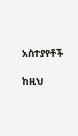አስተያየቶች

ከዚህ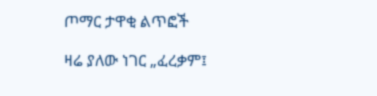ጦማር ታዋቂ ልጥፎች

ዛሬ ያለው ነገር „ፈረቃም፤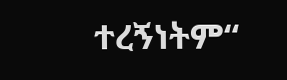ተረኝነትም“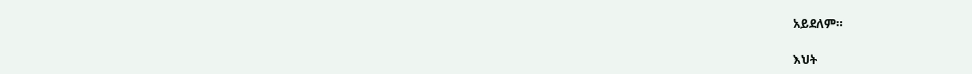አይደለም።

እህት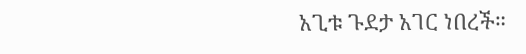አጊቱ ጉደታ አገር ነበረች።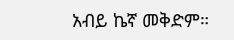አብይ ኬኛ መቅድም።